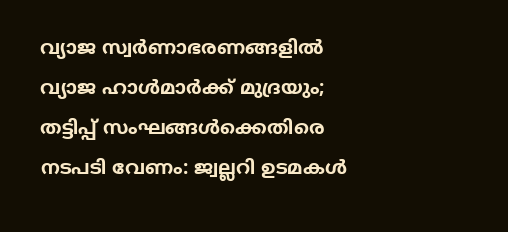വ്യാജ സ്വർണാഭരണങ്ങളിൽ വ്യാജ ഹാൾമാർക്ക് മുദ്രയും; തട്ടിപ്പ് സംഘങ്ങള്‍ക്കെതിരെ നടപടി വേണം: ജ്വല്ലറി ഉടമകള്‍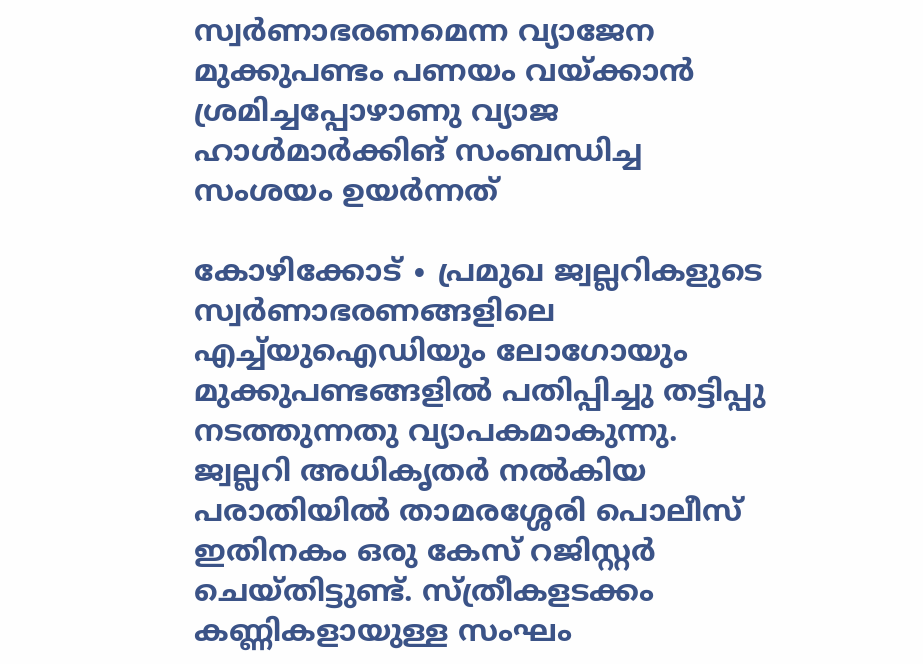സ്വർണാഭരണമെന്ന വ്യാജേന മുക്കുപണ്ടം പണയം വയ്ക്കാൻ ശ്രമിച്ചപ്പോഴാണു വ്യാജ ഹാൾമാർക്കിങ് സംബന്ധിച്ച സംശയം ഉയർന്നത്

കോഴിക്കോട് ∙ പ്രമുഖ ജ്വല്ലറികളുടെ സ്വർണാഭരണങ്ങളിലെ എച്ച്‌യുഐഡിയും ലോഗോയും മുക്കുപണ്ടങ്ങളിൽ പതിപ്പിച്ചു തട്ടിപ്പു നടത്തുന്നതു വ്യാപകമാകുന്നു. ജ്വല്ലറി അധികൃതർ നൽകിയ പരാതിയിൽ താമരശ്ശേരി പൊലീസ് ഇതിനകം ഒരു കേസ് റജിസ്റ്റർ ചെയ്തിട്ടുണ്ട്. സ്ത്രീകളടക്കം കണ്ണികളായുള്ള സംഘം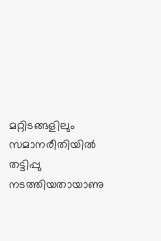മറ്റിടങ്ങളിലും സമാനരീതിയിൽ തട്ടിപ്പു നടത്തിയതായാണു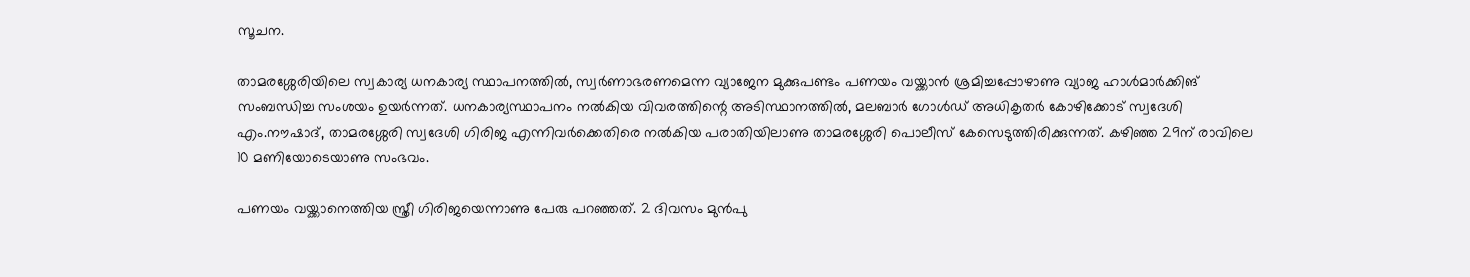സൂചന.

താമരശ്ശേരിയിലെ സ്വകാര്യ ധനകാര്യ സ്ഥാപനത്തിൽ, സ്വർണാഭരണമെന്ന വ്യാജേന മുക്കുപണ്ടം പണയം വയ്ക്കാൻ ശ്രമിച്ചപ്പോഴാണു വ്യാജ ഹാൾമാർക്കിങ് സംബന്ധിച്ച സംശയം ഉയർന്നത്. ധനകാര്യസ്ഥാപനം നൽകിയ വിവരത്തിന്റെ അടിസ്ഥാനത്തിൽ, മലബാർ ഗോൾഡ് അധികൃതർ കോഴിക്കോട് സ്വദേശി എം.നൗഷാദ്, താമരശ്ശേരി സ്വദേശി ഗിരിജ എന്നിവർക്കെതിരെ നൽകിയ പരാതിയിലാണു താമരശ്ശേരി പൊലീസ് കേസെടുത്തിരിക്കുന്നത്. കഴിഞ്ഞ 29ന് രാവിലെ 10 മണിയോടെയാണു സംഭവം.

പണയം വയ്ക്കാനെത്തിയ സ്ത്രീ ഗിരിജയെന്നാണു പേരു പറഞ്ഞത്. 2 ദിവസം മുൻപു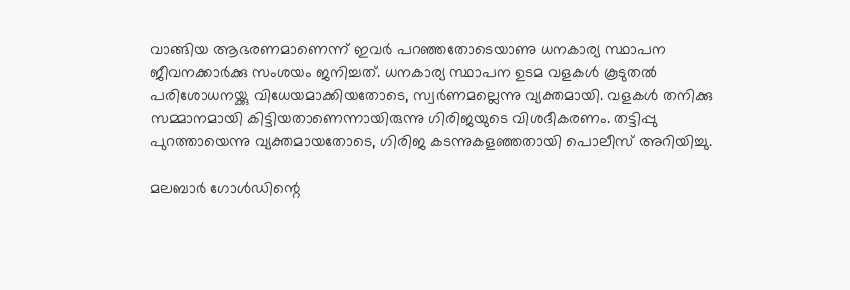വാങ്ങിയ ആഭരണമാണെന്ന് ഇവർ പറഞ്ഞതോടെയാണു ധനകാര്യ സ്ഥാപന ജീവനക്കാർക്കു സംശയം ജനിച്ചത്. ധനകാര്യ സ്ഥാപന ഉടമ വളകൾ കൂടുതൽ പരിശോധനയ്ക്കു വിധേയമാക്കിയതോടെ, സ്വർണമല്ലെന്നു വ്യക്തമായി. വളകൾ തനിക്കു സമ്മാനമായി കിട്ടിയതാണെന്നായിരുന്നു ഗിരിജയുടെ വിശദീകരണം. തട്ടിപ്പു പുറത്തായെന്നു വ്യക്തമായതോടെ, ഗിരിജ കടന്നുകളഞ്ഞതായി പൊലീസ് അറിയിച്ചു.

മലബാർ ഗോൾഡിന്റെ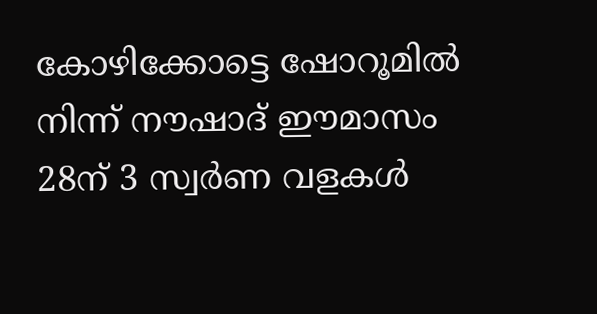കോഴിക്കോട്ടെ ഷോറൂമിൽ നിന്ന് നൗഷാദ് ഈമാസം 28ന് 3 സ്വർണ വളകൾ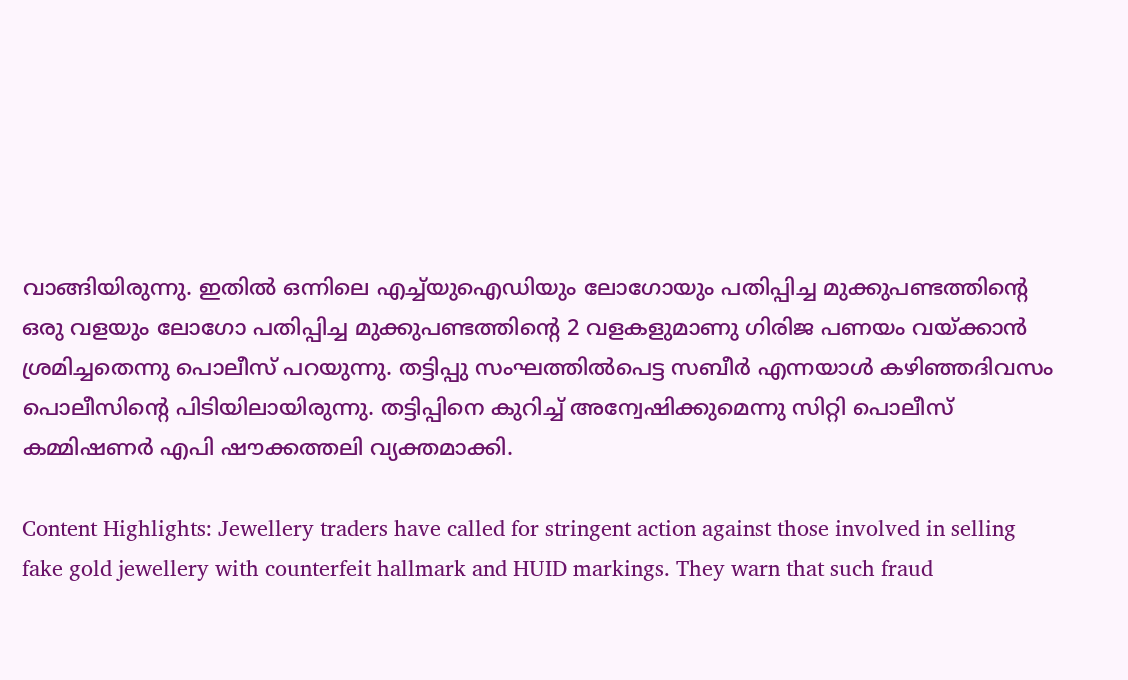വാങ്ങിയിരുന്നു. ഇതിൽ ഒന്നിലെ എച്ച്‌യുഐഡിയും ലോഗോയും പതിപ്പിച്ച മുക്കുപണ്ടത്തിന്റെ ഒരു വളയും ലോഗോ പതിപ്പിച്ച മുക്കുപണ്ടത്തിന്റെ 2 വളകളുമാണു ഗിരിജ പണയം വയ്ക്കാൻ ശ്രമിച്ചതെന്നു പൊലീസ് പറയുന്നു. തട്ടിപ്പു സംഘത്തിൽപെട്ട സബീർ എന്നയാൾ കഴിഞ്ഞദിവസം പൊലീസിന്റെ പിടിയിലായിരുന്നു. തട്ടിപ്പിനെ കുറിച്ച് അന്വേഷിക്കുമെന്നു സിറ്റി പൊലീസ് കമ്മിഷണർ എപി ഷൗക്കത്തലി വ്യക്തമാക്കി.

Content Highlights: Jewellery traders have called for stringent action against those involved in selling fake gold jewellery with counterfeit hallmark and HUID markings. They warn that such fraud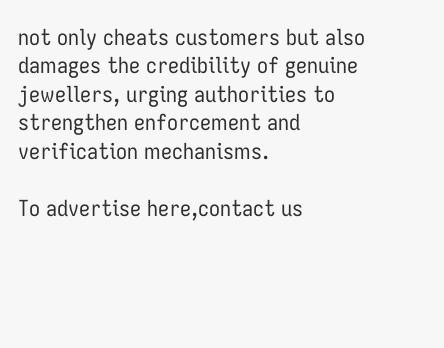not only cheats customers but also damages the credibility of genuine jewellers, urging authorities to strengthen enforcement and verification mechanisms.

To advertise here,contact us